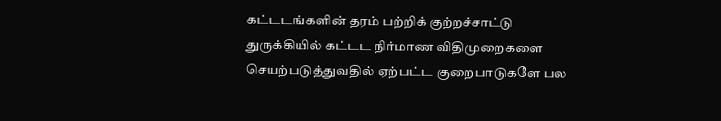கட்டடங்களின் தரம் பற்றிக் குற்றச்சாட்டு
துருக்கியில் கட்டட நிர்மாண விதிமுறைகளை செயற்படுத்துவதில் ஏற்பட்ட குறைபாடுகளே பல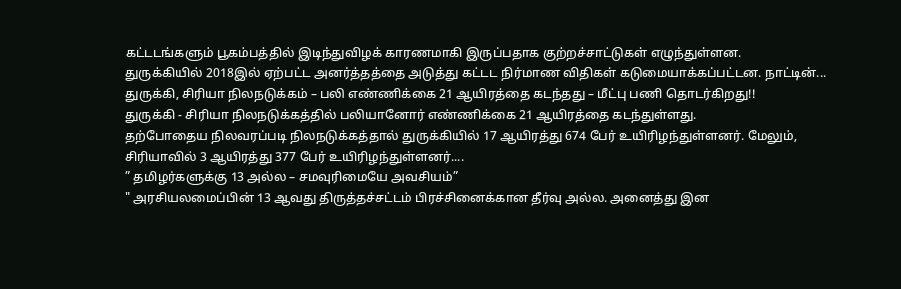கட்டடங்களும் பூகம்பத்தில் இடிந்துவிழக் காரணமாகி இருப்பதாக குற்றச்சாட்டுகள் எழுந்துள்ளன.
துருக்கியில் 2018இல் ஏற்பட்ட அனர்த்தத்தை அடுத்து கட்டட நிர்மாண விதிகள் கடுமையாக்கப்பட்டன. நாட்டின்...
துருக்கி, சிரியா நிலநடுக்கம் – பலி எண்ணிக்கை 21 ஆயிரத்தை கடந்தது – மீட்பு பணி தொடர்கிறது!!
துருக்கி - சிரியா நிலநடுக்கத்தில் பலியானோர் எண்ணிக்கை 21 ஆயிரத்தை கடந்துள்ளது.
தற்போதைய நிலவரப்படி நிலநடுக்கத்தால் துருக்கியில் 17 ஆயிரத்து 674 பேர் உயிரிழந்துள்ளனர். மேலும், சிரியாவில் 3 ஆயிரத்து 377 பேர் உயிரிழந்துள்ளனர்....
” தமிழர்களுக்கு 13 அல்ல – சமவுரிமையே அவசியம்”
" அரசியலமைப்பின் 13 ஆவது திருத்தச்சட்டம் பிரச்சினைக்கான தீர்வு அல்ல. அனைத்து இன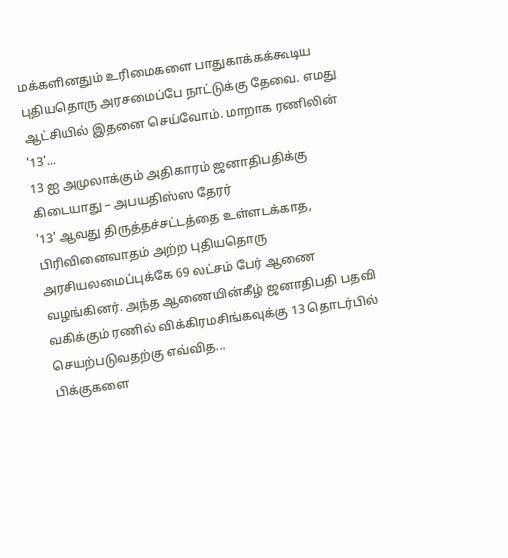மக்களினதும் உரிமைகளை பாதுகாக்கக்கூடிய புதியதொரு அரசமைப்பே நாட்டுக்கு தேவை. எமது ஆட்சியில் இதனை செய்வோம். மாறாக ரணிலின் '13'...
13 ஐ அமுலாக்கும் அதிகாரம் ஜனாதிபதிக்கு கிடையாது – அபயதிஸ்ஸ தேரர்
'13' ஆவது திருத்தச்சட்டத்தை உள்ளடக்காத, பிரிவினைவாதம் அற்ற புதியதொரு அரசியலமைப்புக்கே 69 லட்சம் பேர் ஆணை வழங்கினர். அந்த ஆணையின்கீழ் ஜனாதிபதி பதவி வகிக்கும் ரணில் விக்கிரமசிங்கவுக்கு 13 தொடர்பில் செயற்படுவதற்கு எவ்வித...
பிக்குகளை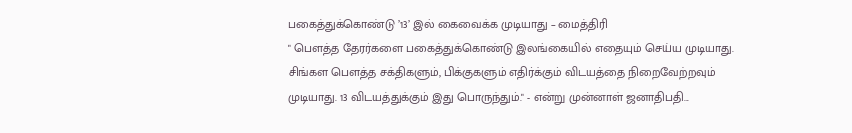பகைத்துக்கொண்டு ’13’ இல் கைவைக்க முடியாது – மைத்திரி
" பௌத்த தேரர்களை பகைத்துக்கொண்டு இலங்கையில் எதையும் செய்ய முடியாது. சிங்கள பௌத்த சக்திகளும், பிக்குகளும் எதிர்க்கும் விடயத்தை நிறைவேற்றவும் முடியாது. 13 விடயத்துக்கும் இது பொருந்தும்." - என்று முன்னாள் ஜனாதிபதி...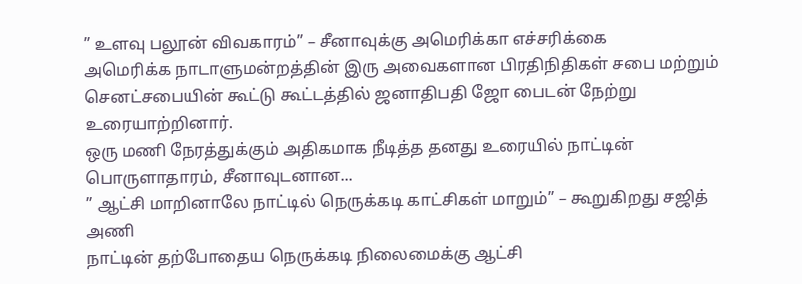” உளவு பலூன் விவகாரம்” – சீனாவுக்கு அமெரிக்கா எச்சரிக்கை
அமெரிக்க நாடாளுமன்றத்தின் இரு அவைகளான பிரதிநிதிகள் சபை மற்றும் செனட்சபையின் கூட்டு கூட்டத்தில் ஜனாதிபதி ஜோ பைடன் நேற்று உரையாற்றினார்.
ஒரு மணி நேரத்துக்கும் அதிகமாக நீடித்த தனது உரையில் நாட்டின் பொருளாதாரம், சீனாவுடனான...
” ஆட்சி மாறினாலே நாட்டில் நெருக்கடி காட்சிகள் மாறும்” – கூறுகிறது சஜித் அணி
நாட்டின் தற்போதைய நெருக்கடி நிலைமைக்கு ஆட்சி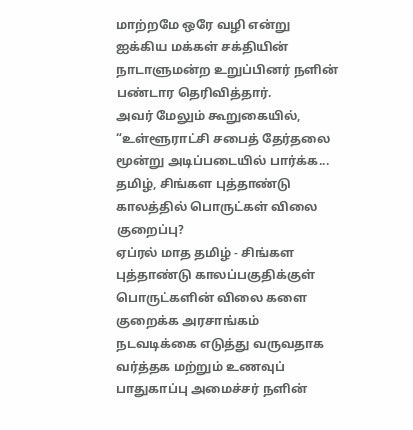மாற்றமே ஒரே வழி என்று ஐக்கிய மக்கள் சக்தியின் நாடாளுமன்ற உறுப்பினர் நளின் பண்டார தெரிவித்தார்.
அவர் மேலும் கூறுகையில்,
“உள்ளூராட்சி சபைத் தேர்தலை மூன்று அடிப்படையில் பார்க்க...
தமிழ், சிங்கள புத்தாண்டு காலத்தில் பொருட்கள் விலை குறைப்பு?
ஏப்ரல் மாத தமிழ் - சிங்கள புத்தாண்டு காலப்பகுதிக்குள் பொருட்களின் விலை களை குறைக்க அரசாங்கம் நடவடிக்கை எடுத்து வருவதாக வர்த்தக மற்றும் உணவுப் பாதுகாப்பு அமைச்சர் நளின்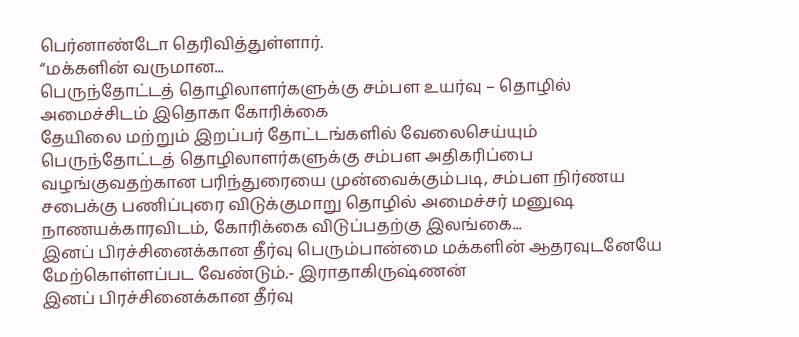பெர்னாண்டோ தெரிவித்துள்ளார்.
“மக்களின் வருமான...
பெருந்தோட்டத் தொழிலாளர்களுக்கு சம்பள உயர்வு – தொழில் அமைச்சிடம் இதொகா கோரிக்கை
தேயிலை மற்றும் இறப்பர் தோட்டங்களில் வேலைசெய்யும் பெருந்தோட்டத் தொழிலாளர்களுக்கு சம்பள அதிகரிப்பை வழங்குவதற்கான பரிந்துரையை முன்வைக்கும்படி, சம்பள நிர்ணய சபைக்கு பணிப்புரை விடுக்குமாறு தொழில் அமைச்சர் மனுஷ நாணயக்காரவிடம், கோரிக்கை விடுப்பதற்கு இலங்கை...
இனப் பிரச்சினைக்கான தீர்வு பெரும்பான்மை மக்களின் ஆதரவுடனேயே மேற்கொள்ளப்பட வேண்டும்.- இராதாகிருஷ்ணன்
இனப் பிரச்சினைக்கான தீர்வு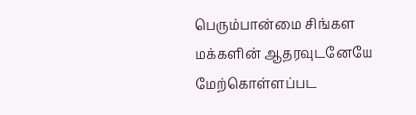பெரும்பான்மை சிங்கள மக்களின் ஆதரவுடனேயே மேற்கொள்ளப்பட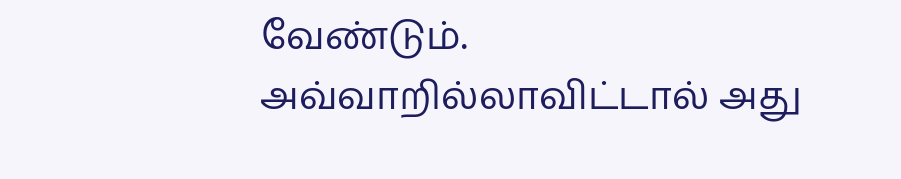வேண்டும். அவ்வாறில்லாவிட்டால் அது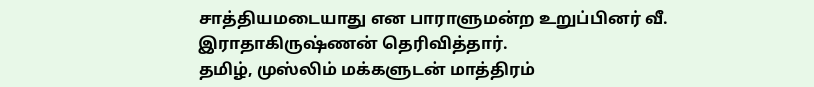சாத்தியமடையாது என பாராளுமன்ற உறுப்பினர் வீ. இராதாகிருஷ்ணன் தெரிவித்தார்.
தமிழ், முஸ்லிம் மக்களுடன் மாத்திரம்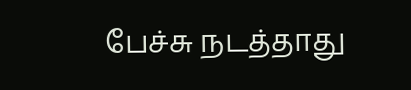பேச்சு நடத்தாது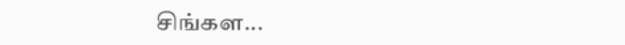சிங்கள...